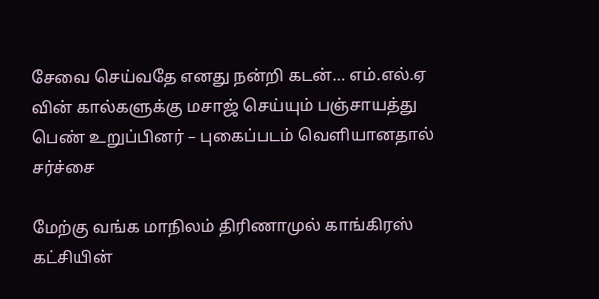சேவை செய்வதே எனது நன்றி கடன்… எம்.எல்.ஏ வின் கால்களுக்கு மசாஜ் செய்யும் பஞ்சாயத்து பெண் உறுப்பினர் – புகைப்படம் வெளியானதால் சர்ச்சை

மேற்கு வங்க மாநிலம் திரிணாமுல் காங்கிரஸ் கட்சியின்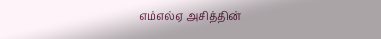எம்எல்ஏ அசித்தின்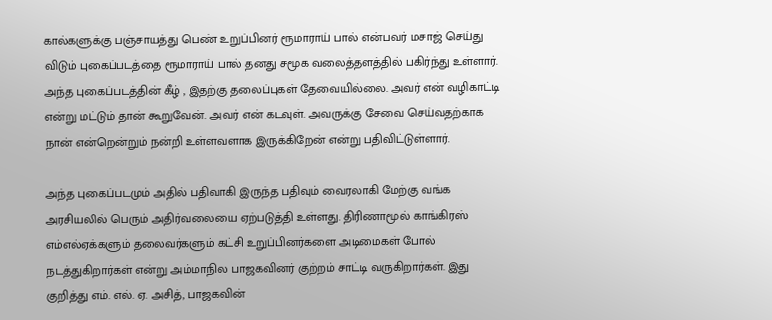கால்களுக்கு பஞ்சாயத்து பெண் உறுப்பினர் ரூமாராய் பால் என்பவர் மசாஜ் செய்து விடும் புகைப்படத்தை ரூமாராய் பால் தனது சமூக வலைத்தளத்தில் பகிர்ந்து உள்ளார். அந்த புகைப்படத்தின் கீழ் , இதற்கு தலைப்புகள் தேவையில்லை. அவர் என் வழிகாட்டி என்று மட்டும் தான் கூறுவேன். அவர் என் கடவுள். அவருக்கு சேவை செய்வதற்காக நான் என்றென்றும் நன்றி உள்ளவளாக இருக்கிறேன் என்று பதிவிட்டுள்ளார்.

அந்த புகைப்படமும் அதில் பதிவாகி இருந்த பதிவும் வைரலாகி மேற்கு வங்க அரசியலில் பெரும் அதிர்வலையை ஏற்படுத்தி உள்ளது. திரிணாமூல் காங்கிரஸ் எம்எல்ஏக்களும் தலைவர்களும் கட்சி உறுப்பினர்களை அடிமைகள் போல் நடத்துகிறார்கள் என்று அம்மாநில பாஜகவினர் குற்றம் சாட்டி வருகிறார்கள். இது குறித்து எம். எல். ஏ. அசித், பாஜகவின்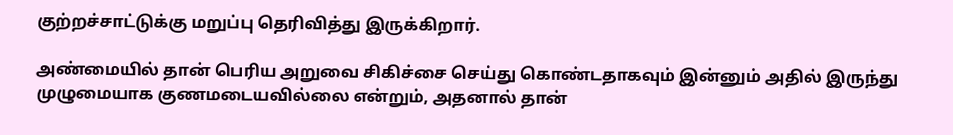குற்றச்சாட்டுக்கு மறுப்பு தெரிவித்து இருக்கிறார்.

அண்மையில் தான் பெரிய அறுவை சிகிச்சை செய்து கொண்டதாகவும் இன்னும் அதில் இருந்து முழுமையாக குணமடையவில்லை என்றும், அதனால் தான்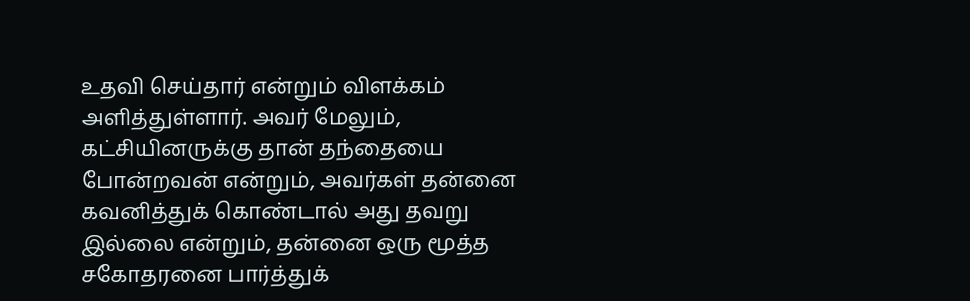உதவி செய்தார் என்றும் விளக்கம் அளித்துள்ளார். அவர் மேலும், கட்சியினருக்கு தான் தந்தையை போன்றவன் என்றும், அவர்கள் தன்னை கவனித்துக் கொண்டால் அது தவறு இல்லை என்றும், தன்னை ஒரு மூத்த சகோதரனை பார்த்துக்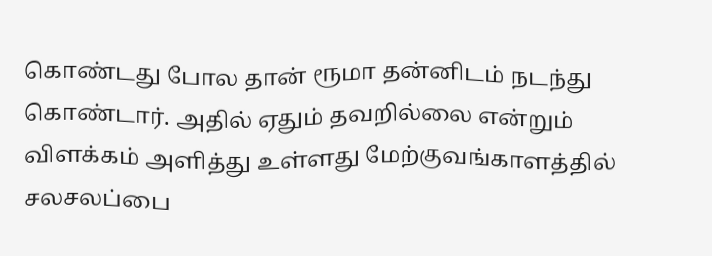கொண்டது போல தான் ரூமா தன்னிடம் நடந்து கொண்டார். அதில் ஏதும் தவறில்லை என்றும் விளக்கம் அளித்து உள்ளது மேற்குவங்காளத்தில் சலசலப்பை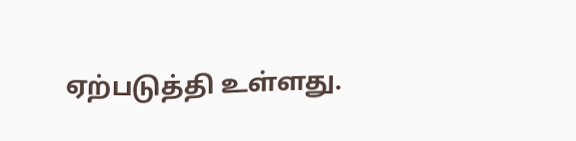ஏற்படுத்தி உள்ளது.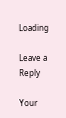Loading

Leave a Reply

Your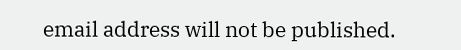email address will not be published.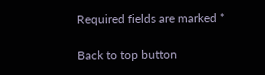Required fields are marked *

Back to top button